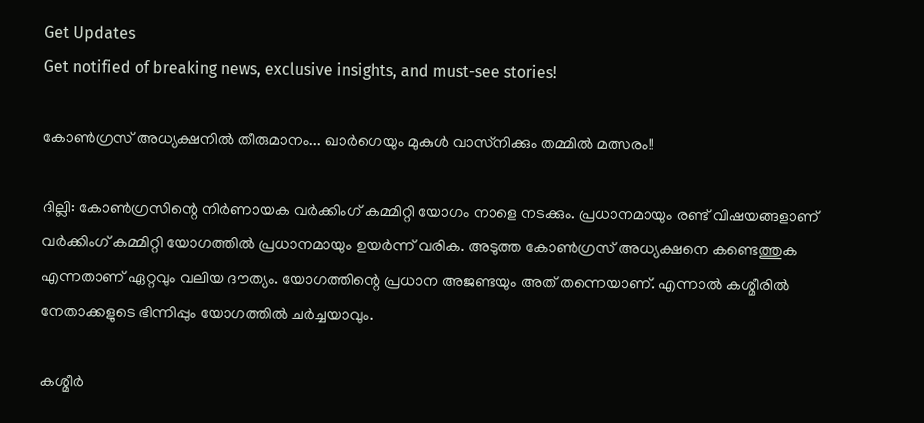Get Updates
Get notified of breaking news, exclusive insights, and must-see stories!

കോണ്‍ഗ്രസ് അധ്യക്ഷനില്‍ തീരുമാനം... ഖാര്‍ഗെയും മുകുള്‍ വാസ്‌നിക്കും തമ്മില്‍ മത്സരം!!

ദില്ലി: കോണ്‍ഗ്രസിന്റെ നിര്‍ണായക വര്‍ക്കിംഗ് കമ്മിറ്റി യോഗം നാളെ നടക്കും. പ്രധാനമായും രണ്ട് വിഷയങ്ങളാണ് വര്‍ക്കിംഗ് കമ്മിറ്റി യോഗത്തില്‍ പ്രധാനമായും ഉയര്‍ന്ന് വരിക. അടുത്ത കോണ്‍ഗ്രസ് അധ്യക്ഷനെ കണ്ടെത്തുക എന്നതാണ് ഏറ്റവും വലിയ ദൗത്യം. യോഗത്തിന്റെ പ്രധാന അജണ്ടയും അത് തന്നെയാണ്. എന്നാല്‍ കശ്മീരില്‍ നേതാക്കളുടെ ഭിന്നിപ്പും യോഗത്തില്‍ ചര്‍ച്ചയാവും.

കശ്മീര്‍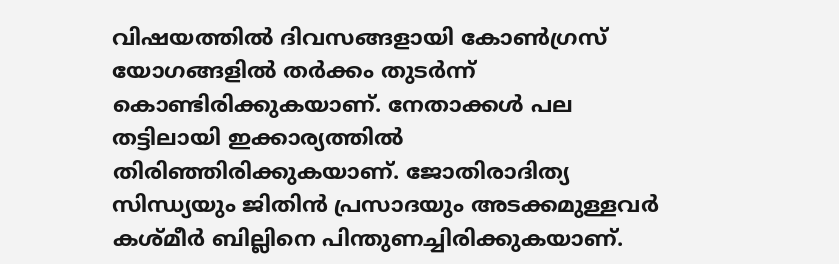വിഷയത്തില്‍ ദിവസങ്ങളായി കോണ്‍ഗ്രസ് യോഗങ്ങളില്‍ തര്‍ക്കം തുടര്‍ന്ന് കൊണ്ടിരിക്കുകയാണ്. നേതാക്കള്‍ പല തട്ടിലായി ഇക്കാര്യത്തില്‍ തിരിഞ്ഞിരിക്കുകയാണ്. ജോതിരാദിത്യ സിന്ധ്യയും ജിതിന്‍ പ്രസാദയും അടക്കമുള്ളവര്‍ കശ്മീര്‍ ബില്ലിനെ പിന്തുണച്ചിരിക്കുകയാണ്.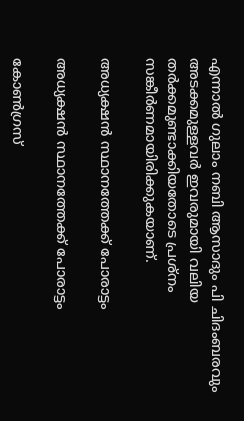എന്നാല്‍ ഗുലാം നബി ആസാദും പി ചിദംബരവും അടക്കമുള്ളവര്‍ ഇവരുമായി വലിയ തര്‍ക്കമുണ്ടാക്കിയതോടെ പ്രശ്‌നം സങ്കീര്‍ണമായിരിക്കുകയാണ്.

അധ്യക്ഷന്‍ സ്ഥാനത്തേക്ക് പോരാട്ടം

അധ്യക്ഷന്‍ സ്ഥാനത്തേക്ക് പോരാട്ടം

കോണ്‍ഗ്രസ്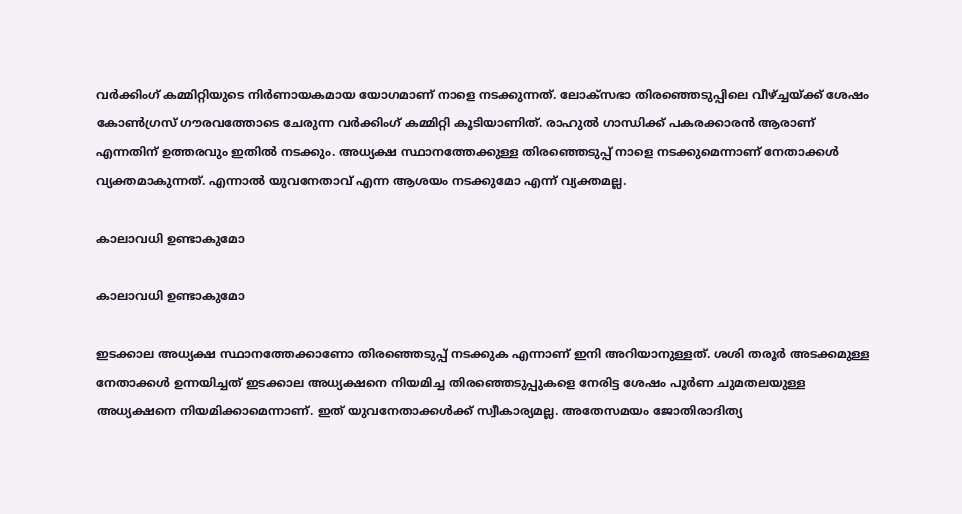വര്‍ക്കിംഗ് കമ്മിറ്റിയുടെ നിര്‍ണായകമായ യോഗമാണ് നാളെ നടക്കുന്നത്. ലോക്‌സഭാ തിരഞ്ഞെടുപ്പിലെ വീഴ്ച്ചയ്ക്ക് ശേഷം കോണ്‍ഗ്രസ് ഗൗരവത്തോടെ ചേരുന്ന വര്‍ക്കിംഗ് കമ്മിറ്റി കൂടിയാണിത്. രാഹുല്‍ ഗാന്ധിക്ക് പകരക്കാരന്‍ ആരാണ് എന്നതിന് ഉത്തരവും ഇതില്‍ നടക്കും. അധ്യക്ഷ സ്ഥാനത്തേക്കുള്ള തിരഞ്ഞെടുപ്പ് നാളെ നടക്കുമെന്നാണ് നേതാക്കള്‍ വ്യക്തമാകുന്നത്. എന്നാല്‍ യുവനേതാവ് എന്ന ആശയം നടക്കുമോ എന്ന് വ്യക്തമല്ല.

കാലാവധി ഉണ്ടാകുമോ

കാലാവധി ഉണ്ടാകുമോ

ഇടക്കാല അധ്യക്ഷ സ്ഥാനത്തേക്കാണോ തിരഞ്ഞെടുപ്പ് നടക്കുക എന്നാണ് ഇനി അറിയാനുള്ളത്. ശശി തരൂര്‍ അടക്കമുള്ള നേതാക്കള്‍ ഉന്നയിച്ചത് ഇടക്കാല അധ്യക്ഷനെ നിയമിച്ച തിരഞ്ഞെടുപ്പുകളെ നേരിട്ട ശേഷം പൂര്‍ണ ചുമതലയുള്ള അധ്യക്ഷനെ നിയമിക്കാമെന്നാണ്. ഇത് യുവനേതാക്കള്‍ക്ക് സ്വീകാര്യമല്ല. അതേസമയം ജോതിരാദിത്യ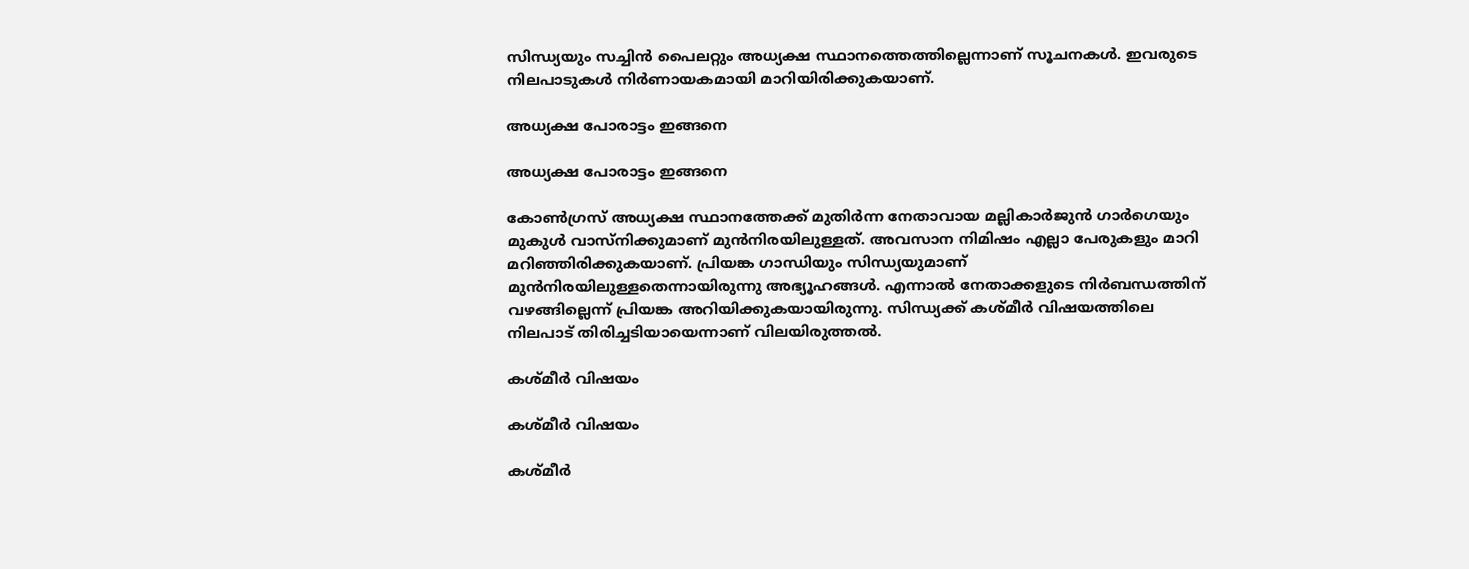സിന്ധ്യയും സച്ചിന്‍ പൈലറ്റും അധ്യക്ഷ സ്ഥാനത്തെത്തില്ലെന്നാണ് സൂചനകള്‍. ഇവരുടെ നിലപാടുകള്‍ നിര്‍ണായകമായി മാറിയിരിക്കുകയാണ്.

അധ്യക്ഷ പോരാട്ടം ഇങ്ങനെ

അധ്യക്ഷ പോരാട്ടം ഇങ്ങനെ

കോണ്‍ഗ്രസ് അധ്യക്ഷ സ്ഥാനത്തേക്ക് മുതിര്‍ന്ന നേതാവായ മല്ലികാര്‍ജുന്‍ ഗാര്‍ഗെയും മുകുള്‍ വാസ്‌നിക്കുമാണ് മുന്‍നിരയിലുള്ളത്. അവസാന നിമിഷം എല്ലാ പേരുകളും മാറി മറിഞ്ഞിരിക്കുകയാണ്. പ്രിയങ്ക ഗാന്ധിയും സിന്ധ്യയുമാണ് മുന്‍നിരയിലുള്ളതെന്നായിരുന്നു അഭ്യൂഹങ്ങള്‍. എന്നാല്‍ നേതാക്കളുടെ നിര്‍ബന്ധത്തിന് വഴങ്ങില്ലെന്ന് പ്രിയങ്ക അറിയിക്കുകയായിരുന്നു. സിന്ധ്യക്ക് കശ്മീര്‍ വിഷയത്തിലെ നിലപാട് തിരിച്ചടിയായെന്നാണ് വിലയിരുത്തല്‍.

കശ്മീര്‍ വിഷയം

കശ്മീര്‍ വിഷയം

കശ്മീര്‍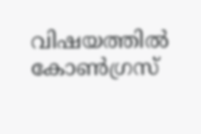വിഷയത്തില്‍ കോണ്‍ഗ്രസ്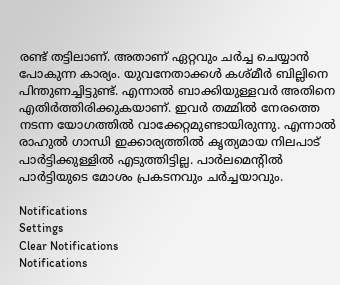രണ്ട് തട്ടിലാണ്. അതാണ് ഏറ്റവും ചര്‍ച്ച ചെയ്യാന്‍ പോകുന്ന കാര്യം. യുവനേതാക്കള്‍ കശ്മീര്‍ ബില്ലിനെ പിന്തുണച്ചിട്ടുണ്ട്. എന്നാല്‍ ബാക്കിയുള്ളവര്‍ അതിനെ എതിര്‍ത്തിരിക്കുകയാണ്. ഇവര്‍ തമ്മില്‍ നേരത്തെ നടന്ന യോഗത്തില്‍ വാക്കേറ്റമുണ്ടായിരുന്നു. എന്നാല്‍ രാഹുല്‍ ഗാന്ധി ഇക്കാര്യത്തില്‍ കൃത്യമായ നിലപാട് പാര്‍ട്ടിക്കുള്ളില്‍ എടുത്തിട്ടില്ല. പാര്‍ലമെന്റില്‍ പാര്‍ട്ടിയുടെ മോശം പ്രകടനവും ചര്‍ച്ചയാവും.

Notifications
Settings
Clear Notifications
Notifications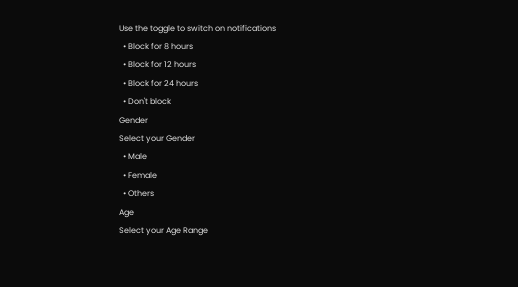Use the toggle to switch on notifications
  • Block for 8 hours
  • Block for 12 hours
  • Block for 24 hours
  • Don't block
Gender
Select your Gender
  • Male
  • Female
  • Others
Age
Select your Age Range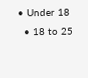• Under 18
  • 18 to 25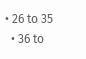• 26 to 35
  • 36 to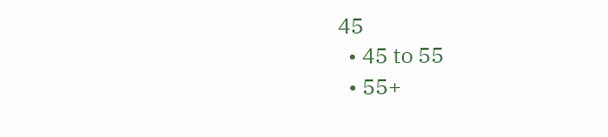45
  • 45 to 55
  • 55+